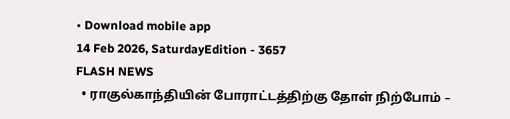• Download mobile app
14 Feb 2026, SaturdayEdition - 3657
FLASH NEWS
  • ராகுல்காந்தியின் போராட்டத்திற்கு தோள் நிற்போம் –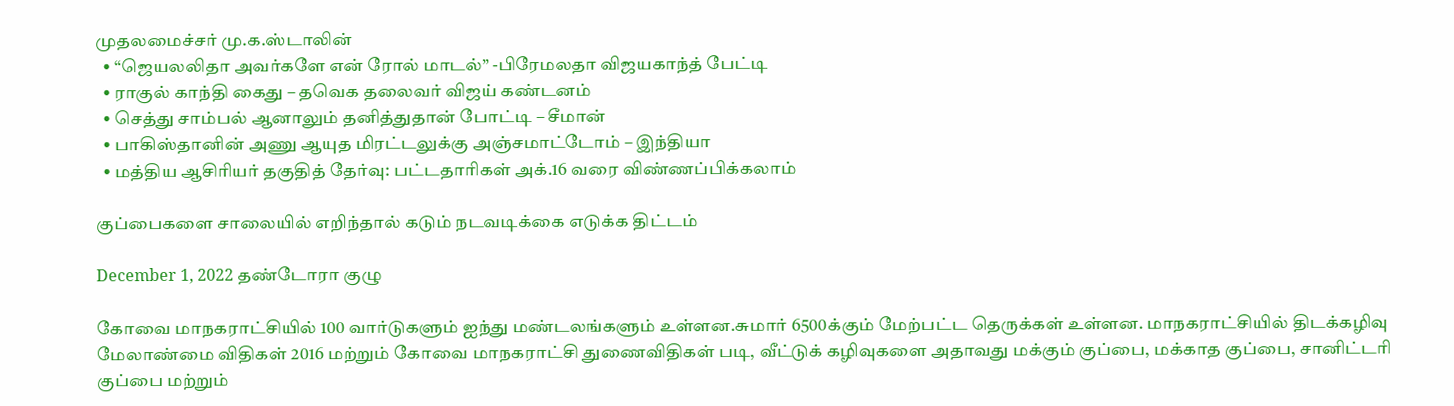முதலமைச்சர் மு.க.ஸ்டாலின்
  • “ஜெயலலிதா அவர்களே என் ரோல் மாடல்” -பிரேமலதா விஜயகாந்த் பேட்டி
  • ராகுல் காந்தி கைது – தவெக தலைவர் விஜய் கண்டனம்
  • செத்து சாம்பல் ஆனாலும் தனித்துதான் போட்டி – சீமான்
  • பாகிஸ்தானின் அணு ஆயுத மிரட்டலுக்கு அஞ்சமாட்டோம் – இந்தியா
  • மத்திய ஆசிரியர் தகுதித் தேர்வு: பட்டதாரிகள் அக்.16 வரை விண்ணப்பிக்கலாம்

குப்பைகளை சாலையில் எறிந்தால் கடும் நடவடிக்கை எடுக்க திட்டம்

December 1, 2022 தண்டோரா குழு

கோவை மாநகராட்சியில் 100 வார்டுகளும் ஐந்து மண்டலங்களும் உள்ளன.சுமார் 6500க்கும் மேற்பட்ட தெருக்கள் உள்ளன. மாநகராட்சியில் திடக்கழிவு மேலாண்மை விதிகள் 2016 மற்றும் கோவை மாநகராட்சி துணைவிதிகள் படி, வீட்டுக் கழிவுகளை அதாவது மக்கும் குப்பை, மக்காத குப்பை, சானிட்டரி குப்பை மற்றும்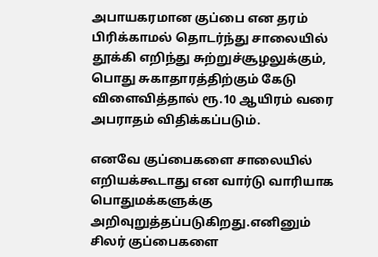அபாயகரமான குப்பை என தரம் பிரிக்காமல் தொடர்ந்து சாலையில் தூக்கி எறிந்து சுற்றுச்சூழலுக்கும், பொது சுகாதாரத்திற்கும் கேடு விளைவித்தால் ரூ.10 ஆயிரம் வரை அபராதம் விதிக்கப்படும்.

எனவே குப்பைகளை சாலையில் எறியக்கூடாது என வார்டு வாரியாக பொதுமக்களுக்கு அறிவுறுத்தப்படுகிறது.எனினும் சிலர் குப்பைகளை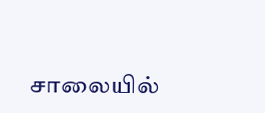சாலையில்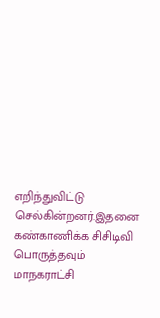எறிந்துவிட்டு செல்கின்றனர்.இதனை கண்காணிக்க சிசிடிவி பொருத்தவும் மாநகராட்சி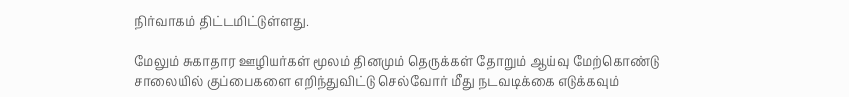நிர்வாகம் திட்டமிட்டுள்ளது.

மேலும் சுகாதார ஊழியர்கள் மூலம் தினமும் தெருக்கள் தோறும் ஆய்வு மேற்கொண்டு சாலையில் குப்பைகளை எறிந்துவிட்டு செல்வோர் மீது நடவடிக்கை எடுக்கவும்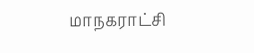மாநகராட்சி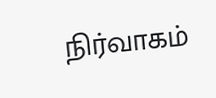நிர்வாகம்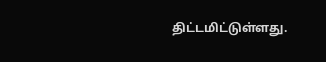திட்டமிட்டுள்ளது.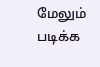மேலும் படிக்க